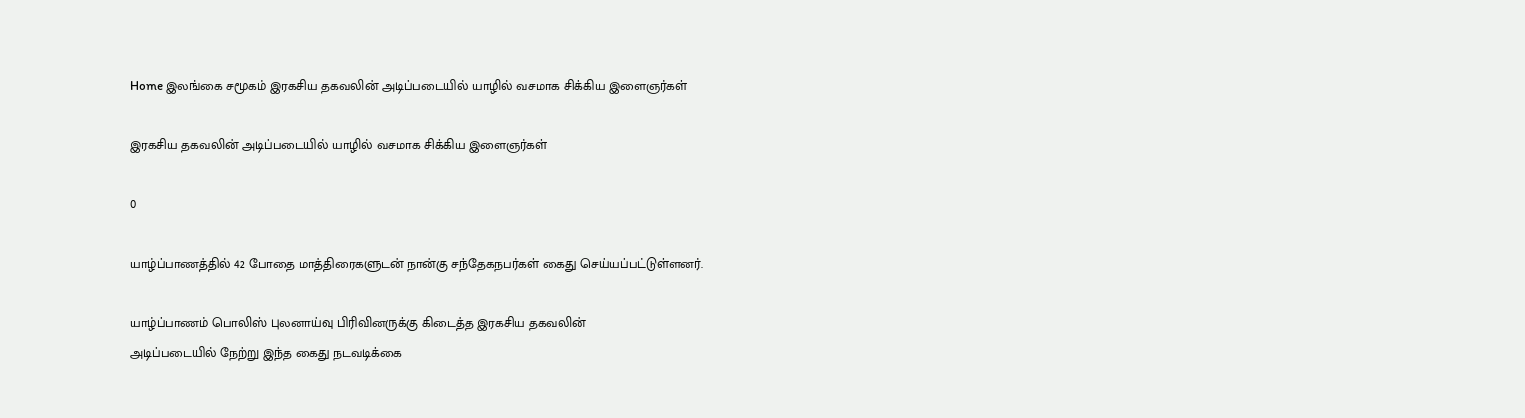Home இலங்கை சமூகம் இரகசிய தகவலின் அடிப்படையில் யாழில் வசமாக சிக்கிய இளைஞர்கள்

இரகசிய தகவலின் அடிப்படையில் யாழில் வசமாக சிக்கிய இளைஞர்கள்

0

யாழ்ப்பாணத்தில் 42 போதை மாத்திரைகளுடன் நான்கு சந்தேகநபர்கள் கைது செய்யப்பட்டுள்ளனர்.

யாழ்ப்பாணம் பொலிஸ் புலனாய்வு பிரிவினருக்கு கிடைத்த இரகசிய தகவலின்
அடிப்படையில் நேற்று இந்த கைது நடவடிக்கை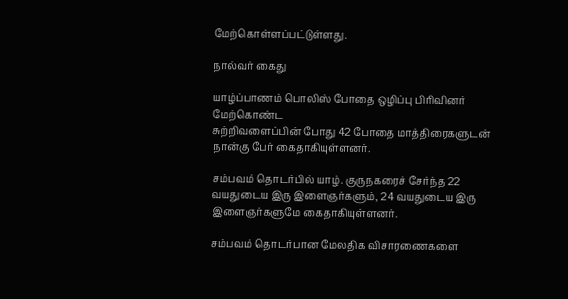மேற்கொள்ளப்பட்டுள்ளது.

நால்வர் கைது

யாழ்ப்பாணம் பொலிஸ் போதை ஒழிப்பு பிரிவினர் மேற்கொண்ட
சுற்றிவளைப்பின் போது 42 போதை மாத்திரைகளுடன் நான்கு பேர் கைதாகியுள்ளனர்.

சம்பவம் தொடர்பில் யாழ். குருநகரைச் சேர்ந்த 22
வயதுடைய இரு இளைஞர்களும், 24 வயதுடைய இரு இளைஞர்களுமே கைதாகியுள்ளனர்.

சம்பவம் தொடர்பான மேலதிக விசாரணைகளை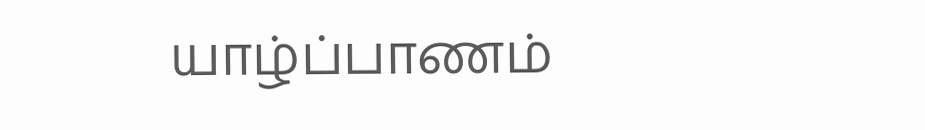யாழ்ப்பாணம்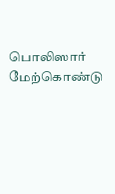பொலிஸார் மேற்கொண்டு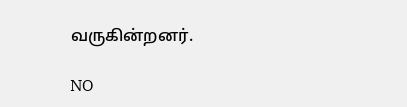வருகின்றனர்.

NO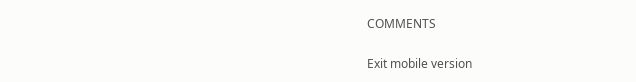COMMENTS

Exit mobile version